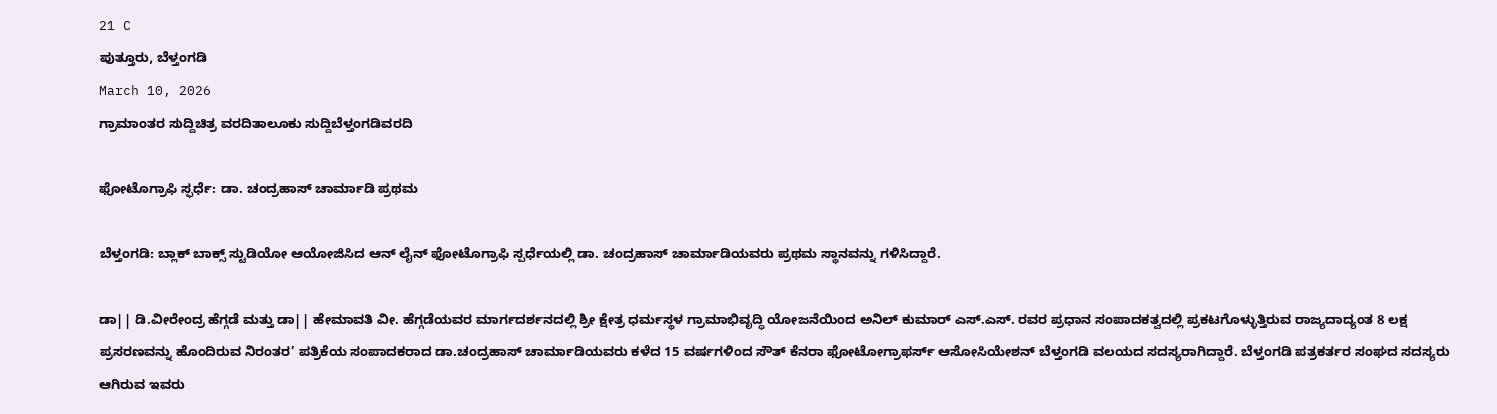21 C
ಪುತ್ತೂರು, ಬೆಳ್ತಂಗಡಿ
March 10, 2026
ಗ್ರಾಮಾಂತರ ಸುದ್ದಿಚಿತ್ರ ವರದಿತಾಲೂಕು ಸುದ್ದಿಬೆಳ್ತಂಗಡಿವರದಿ

ಫೋಟೊಗ್ರಾಫಿ ಸ್ಫರ್ಧೆ: ಡಾ. ಚಂದ್ರಹಾಸ್ ಚಾರ್ಮಾಡಿ ಪ್ರಥಮ

ಬೆಳ್ತಂಗಡಿ: ಬ್ಲಾಕ್ ಬಾಕ್ಸ್ ಸ್ಟುಡಿಯೋ ಆಯೋಜಿಸಿದ ಆನ್ ಲೈನ್ ಫೋಟೊಗ್ರಾಫಿ ಸ್ಪರ್ಧೆಯಲ್ಲಿ ಡಾ. ಚಂದ್ರಹಾಸ್ ಚಾರ್ಮಾಡಿಯವರು ಪ್ರಥಮ ಸ್ಥಾನವನ್ನು ಗಳಿಸಿದ್ದಾರೆ.

ಡಾ|| ಡಿ.ವೀರೇಂದ್ರ ಹೆಗ್ಗಡೆ ಮತ್ತು ಡಾ|| ಹೇಮಾವತಿ ವೀ. ಹೆಗ್ಗಡೆಯವರ ಮಾರ್ಗದರ್ಶನದಲ್ಲಿ ಶ್ರೀ ಕ್ಷೇತ್ರ ಧರ್ಮಸ್ಥಳ ಗ್ರಾಮಾಭಿವೃದ್ಧಿ ಯೋಜನೆಯಿಂದ ಅನಿಲ್ ಕುಮಾರ್ ಎಸ್.ಎಸ್. ರವರ ಪ್ರಧಾನ ಸಂಪಾದಕತ್ವದಲ್ಲಿ ಪ್ರಕಟಗೊಳ್ಳುತ್ತಿರುವ ರಾಜ್ಯದಾದ್ಯಂತ 8 ಲಕ್ಷ ಪ್ರಸರಣವನ್ನು ಹೊಂದಿರುವ ನಿರಂತರ’ ಪತ್ರಿಕೆಯ ಸಂಪಾದಕರಾದ ಡಾ.ಚಂದ್ರಹಾಸ್ ಚಾರ್ಮಾಡಿಯವರು ಕಳೆದ 15 ವರ್ಷಗಳಿಂದ ಸೌತ್ ಕೆನರಾ ಫೋಟೋಗ್ರಾಫರ್ಸ್ ಆಸೋಸಿಯೇಶನ್ ಬೆಳ್ತಂಗಡಿ ವಲಯದ ಸದಸ್ಯರಾಗಿದ್ದಾರೆ. ಬೆಳ್ತಂಗಡಿ ಪತ್ರಕರ್ತರ ಸಂಘದ ಸದಸ್ಯರು ಆಗಿರುವ ಇವರು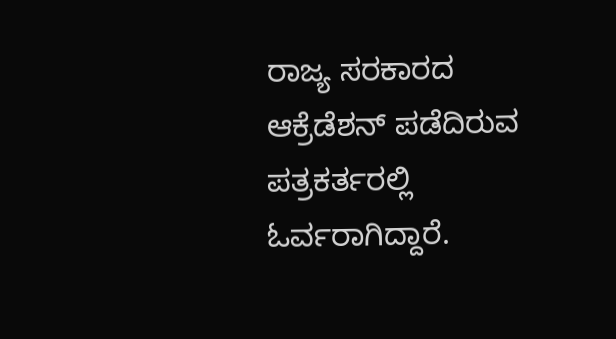ರಾಜ್ಯ ಸರಕಾರದ ಆಕ್ರೆಡೆಶನ್ ಪಡೆದಿರುವ ಪತ್ರಕರ್ತರಲ್ಲಿ ಓರ್ವರಾಗಿದ್ದಾರೆ.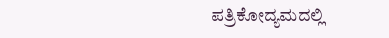ಪತ್ರಿಕೋದ್ಯಮದಲ್ಲಿ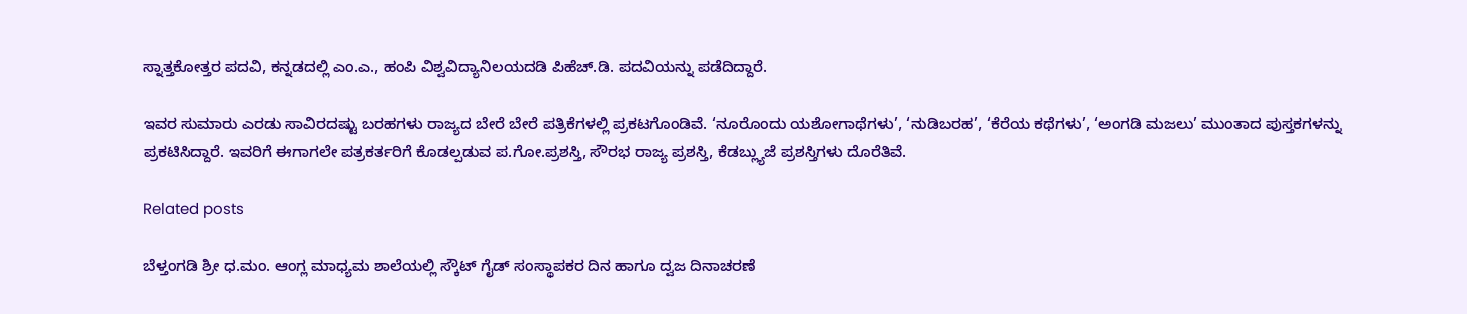ಸ್ನಾತ್ತಕೋತ್ತರ ಪದವಿ, ಕನ್ನಡದಲ್ಲಿ ಎಂ.ಎ., ಹಂಪಿ ವಿಶ್ವವಿದ್ಯಾನಿಲಯದಡಿ ಪಿಹೆಚ್‌.ಡಿ. ಪದವಿಯನ್ನು ಪಡೆದಿದ್ದಾರೆ.

ಇವರ ಸುಮಾರು ಎರಡು ಸಾವಿರದಷ್ಟು ಬರಹಗಳು ರಾಜ್ಯದ ಬೇರೆ ಬೇರೆ ಪತ್ರಿಕೆಗಳಲ್ಲಿ ಪ್ರಕಟಗೊಂಡಿವೆ. ‘ನೂರೊಂದು ಯಶೋಗಾಥೆಗಳು’, ‘ನುಡಿಬರಹ’, ‘ಕೆರೆಯ ಕಥೆಗಳು’, ‘ಅಂಗಡಿ ಮಜಲು’ ಮುಂತಾದ ಪುಸ್ತಕಗಳನ್ನು ಪ್ರಕಟಿಸಿದ್ದಾರೆ‌. ಇವರಿಗೆ ಈಗಾಗಲೇ ಪತ್ರಕರ್ತರಿಗೆ ಕೊಡಲ್ಪಡುವ ಪ.ಗೋ.ಪ್ರಶಸ್ತಿ, ಸೌರಭ ರಾಜ್ಯ ಪ್ರಶಸ್ತಿ, ಕೆಡಬ್ಲ್ಯುಜೆ ಪ್ರಶಸ್ತಿಗಳು ದೊರೆತಿವೆ.

Related posts

ಬೆಳ್ತಂಗಡಿ ಶ್ರೀ ಧ.ಮಂ. ಆಂಗ್ಲ ಮಾಧ್ಯಮ ಶಾಲೆಯಲ್ಲಿ ಸ್ಕೌಟ್ ಗೈಡ್ ಸಂಸ್ಥಾಪಕರ ದಿನ ಹಾಗೂ ದ್ವಜ ದಿನಾಚರಣೆ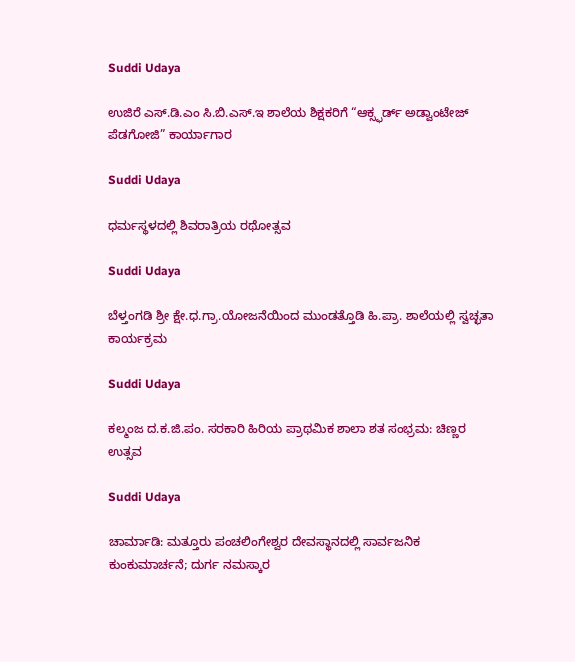Suddi Udaya

ಉಜಿರೆ ಎಸ್‌.ಡಿ.ಎಂ ಸಿ.ಬಿ.ಎಸ್.ಇ ಶಾಲೆಯ ಶಿಕ್ಷಕರಿಗೆ “ಆಕ್ಸ್ಫರ್ಡ್ ಅಡ್ವಾಂಟೇಜ್ ಪೆಡಗೋಜಿ” ಕಾರ್ಯಾಗಾರ

Suddi Udaya

ಧರ್ಮಸ್ಥಳದಲ್ಲಿ ಶಿವರಾತ್ರಿಯ ರಥೋತ್ಸವ

Suddi Udaya

ಬೆಳ್ತಂಗಡಿ ಶ್ರೀ ಕ್ಷೇ.ಧ.ಗ್ರಾ.ಯೋಜನೆಯಿಂದ ಮುಂಡತ್ತೊಡಿ ಹಿ.ಪ್ರಾ. ಶಾಲೆಯಲ್ಲಿ ಸ್ವಚ್ಛತಾ ಕಾರ್ಯಕ್ರಮ

Suddi Udaya

ಕಲ್ಮಂಜ ದ.ಕ.ಜಿ.ಪಂ. ಸರಕಾರಿ ಹಿರಿಯ ಪ್ರಾಥಮಿಕ ಶಾಲಾ ಶತ ಸಂಭ್ರಮ: ಚಿಣ್ಣರ ಉತ್ಸವ

Suddi Udaya

ಚಾರ್ಮಾಡಿ: ಮತ್ತೂರು ಪಂಚಲಿಂಗೇಶ್ವರ ದೇವಸ್ಥಾನದಲ್ಲಿ ಸಾರ್ವಜನಿಕ ಕುಂಕುಮಾರ್ಚನೆ; ದುರ್ಗ ನಮಸ್ಕಾರ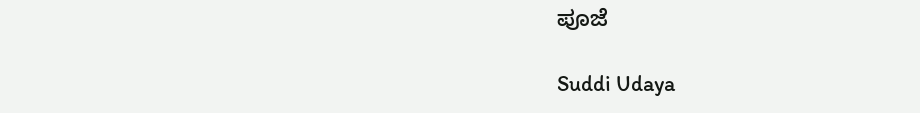ಪೂಜೆ

Suddi Udaya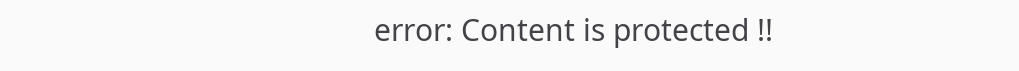error: Content is protected !!